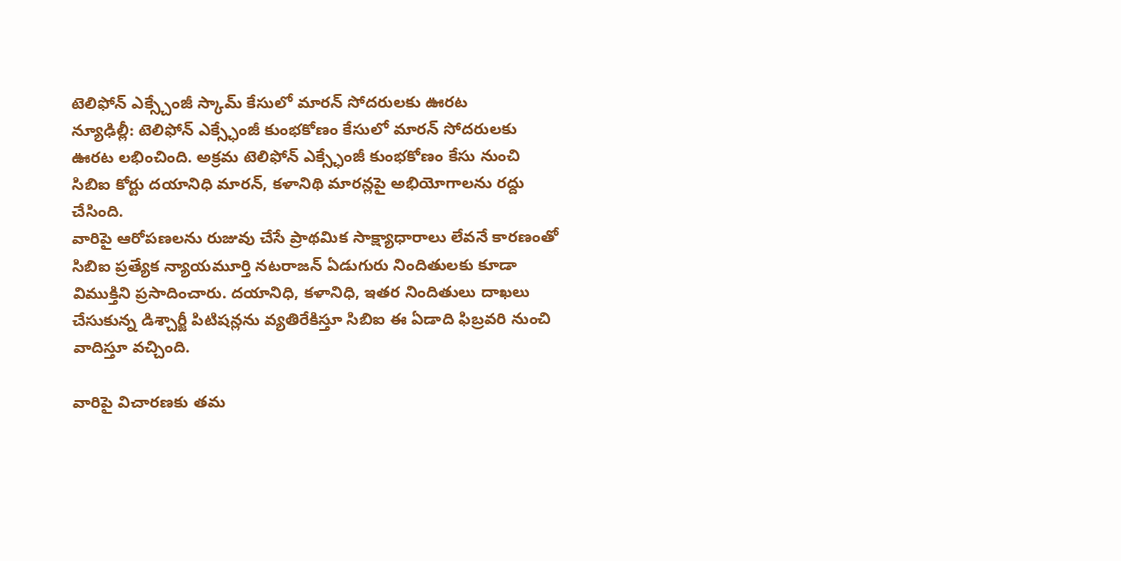టెలిఫోన్ ఎక్స్చేంజీ స్కామ్ కేసులో మారన్ సోదరులకు ఊరట
న్యూఢిల్లీ: టెలిఫోన్ ఎక్స్ఛేంజీ కుంభకోణం కేసులో మారన్ సోదరులకు ఊరట లభించింది. అక్రమ టెలిఫోన్ ఎక్స్ఛేంజీ కుంభకోణం కేసు నుంచి సిబిఐ కోర్టు దయానిధి మారన్, కళానిథి మారన్లపై అభియోగాలను రద్దు చేసింది.
వారిపై ఆరోపణలను రుజువు చేసే ప్రాథమిక సాక్ష్యాధారాలు లేవనే కారణంతో సిబిఐ ప్రత్యేక న్యాయమూర్తి నటరాజన్ ఏడుగురు నిందితులకు కూడా విముక్తిని ప్రసాదించారు. దయానిధి, కళానిధి, ఇతర నిందితులు దాఖలు చేసుకున్న డిశ్చార్జీ పిటిషన్లను వ్యతిరేకిస్తూ సిబిఐ ఈ ఏడాది ఫిబ్రవరి నుంచి వాదిస్తూ వచ్చింది.

వారిపై విచారణకు తమ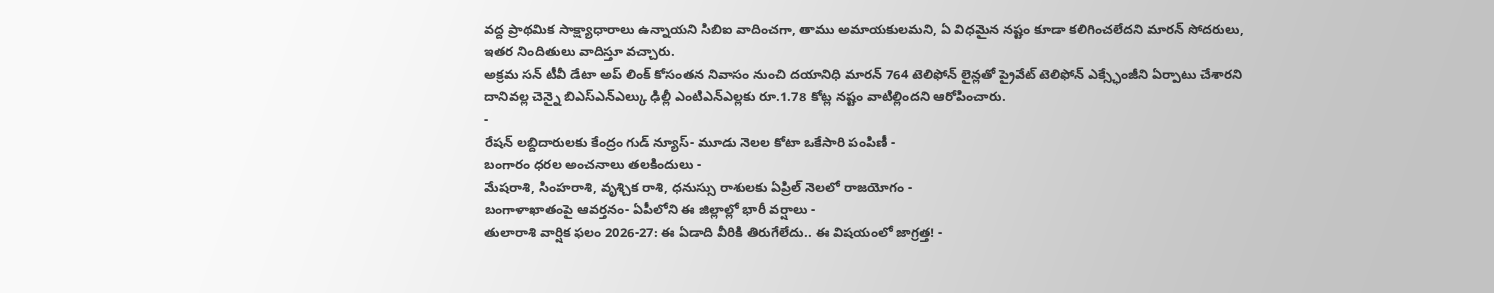వద్ద ప్రాథమిక సాక్ష్యాధారాలు ఉన్నాయని సిబిఐ వాదించగా, తాము అమాయకులమని, ఏ విధమైన నష్టం కూడా కలిగించలేదని మారన్ సోదరులు, ఇతర నిందితులు వాదిస్తూ వచ్చారు.
అక్రమ సన్ టీవీ డేటా అప్ లింక్ కోసంతన నివాసం నుంచి దయానిధి మారన్ 764 టెలిఫోన్ లైన్లతో ప్రైవేట్ టెలిఫోన్ ఎక్స్ఛేంజీని ఏర్పాటు చేశారని దానివల్ల చెన్నై బిఎస్ఎన్ఎల్కు ఢిల్లీ ఎంటిఎన్ఎల్లకు రూ.1.78 కోట్ల నష్టం వాటిల్లిందని ఆరోపించారు.
-
రేషన్ లబ్దిదారులకు కేంద్రం గుడ్ న్యూస్- మూడు నెలల కోటా ఒకేసారి పంపిణీ -
బంగారం ధరల అంచనాలు తలకిందులు -
మేషరాశి, సింహరాశి, వృశ్చిక రాశి, ధనుస్సు రాశులకు ఏప్రిల్ నెలలో రాజయోగం -
బంగాళాఖాతంపై ఆవర్తనం- ఏపీలోని ఈ జిల్లాల్లో భారీ వర్షాలు -
తులారాశి వార్షిక ఫలం 2026-27: ఈ ఏడాది వీరికి తిరుగేలేదు.. ఈ విషయంలో జాగ్రత్త! -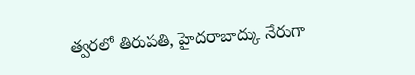త్వరలో తిరుపతి, హైదరాబాద్కు నేరుగా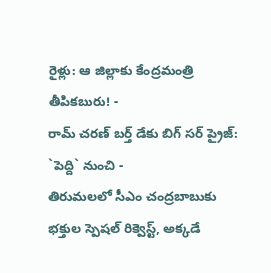రైళ్లు: ఆ జిల్లాకు కేంద్రమంత్రి తీపికబురు! -
రామ్ చరణ్ బర్త్ డేకు బిగ్ సర్ ప్రైజ్: `పెద్ది` నుంచి -
తిరుమలలో సీఎం చంద్రబాబుకు భక్తుల స్పెషల్ రిక్వెస్ట్, అక్కడే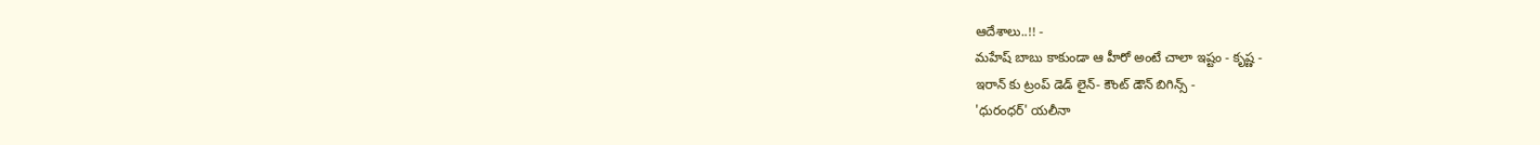ఆదేశాలు..!! -
మహేష్ బాబు కాకుండా ఆ హీరో అంటే చాలా ఇష్టం - కృష్ణ -
ఇరాన్ కు ట్రంప్ డెడ్ లైన్- కౌంట్ డౌన్ బిగిన్స్ -
'ధురంధర్' యలీనా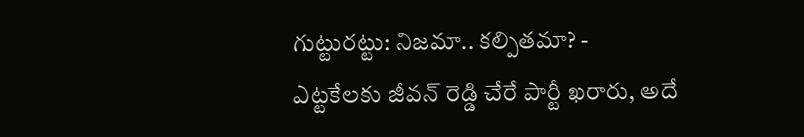గుట్టురట్టు: నిజమా.. కల్పితమా? -
ఎట్టకేలకు జీవన్ రెడ్డి చేరే పార్టీ ఖరారు, అదే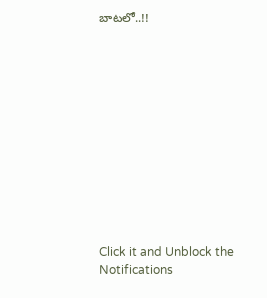బాటలో..!!












Click it and Unblock the Notifications